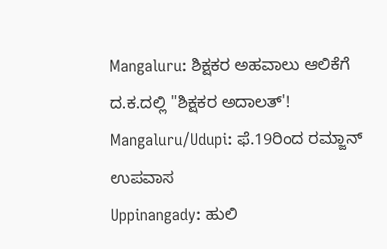Mangaluru: ಶಿಕ್ಷಕರ ಅಹವಾಲು ಆಲಿಕೆಗೆ ದ.ಕ.ದಲ್ಲಿ "ಶಿಕ್ಷಕರ ಅದಾಲತ್'!
Mangaluru/Udupi: ಫೆ.19ರಿಂದ ರಮ್ಜಾನ್ ಉಪವಾಸ
Uppinangady: ಹುಲಿ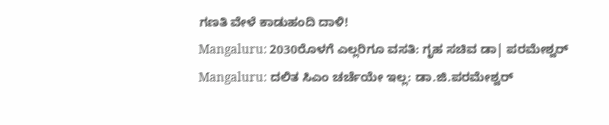ಗಣತಿ ವೇಳೆ ಕಾಡುಹಂದಿ ದಾಳಿ!
Mangaluru: 2030ರೊಳಗೆ ಎಲ್ಲರಿಗೂ ವಸತಿ: ಗೃಹ ಸಚಿವ ಡಾ| ಪರಮೇಶ್ವರ್
Mangaluru: ದಲಿತ ಸಿಎಂ ಚರ್ಚೆಯೇ ಇಲ್ಲ: ಡಾ.ಜಿ.ಪರಮೇಶ್ವರ್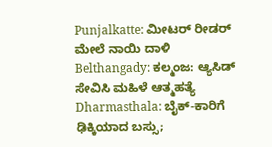Punjalkatte: ಮೀಟರ್ ರೀಡರ್ ಮೇಲೆ ನಾಯಿ ದಾಳಿ
Belthangady: ಕಲ್ಮಂಜ: ಆ್ಯಸಿಡ್ ಸೇವಿಸಿ ಮಹಿಳೆ ಆತ್ಮಹತ್ಯೆ
Dharmasthala: ಬೈಕ್-ಕಾರಿಗೆ ಢಿಕ್ಕಿಯಾದ ಬಸ್ಸು;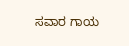ಸವಾರ ಗಾಯ